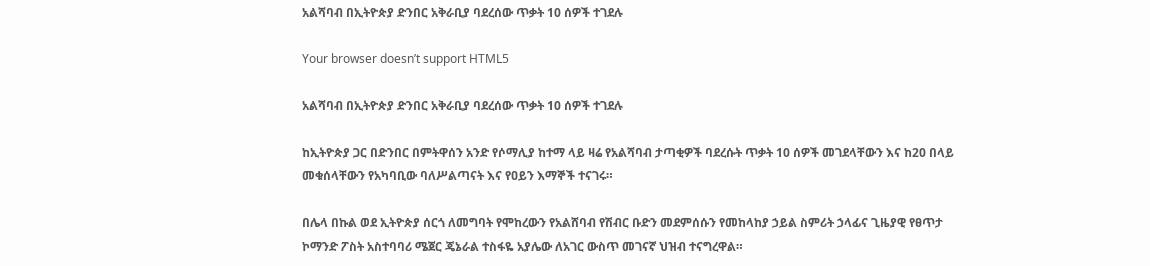አልሻባብ በኢትዮጵያ ድንበር አቅራቢያ ባደረሰው ጥቃት 10 ሰዎች ተገደሉ

Your browser doesn’t support HTML5

አልሻባብ በኢትዮጵያ ድንበር አቅራቢያ ባደረሰው ጥቃት 10 ሰዎች ተገደሉ

ከኢትዮጵያ ጋር በድንበር በምትዋሰን አንድ የሶማሊያ ከተማ ላይ ዛሬ የአልሻባብ ታጣቂዎች ባደረሱት ጥቃት 10 ሰዎች መገደላቸውን እና ከ20 በላይ መቁሰላቸውን የአካባቢው ባለሥልጣናት እና የዐይን እማኞች ተናገሩ።

በሌላ በኩል ወደ ኢትዮጵያ ሰርጎ ለመግባት የሞከረውን የአልሸባብ የሽብር ቡድን መደምሰሱን የመከላከያ ኃይል ስምሪት ኃላፊና ጊዜያዊ የፀጥታ ኮማንድ ፖስት አስተባባሪ ሜጀር ጄኔራል ተስፋዬ አያሌው ለአገር ውስጥ መገናኛ ህዝብ ተናግረዋል።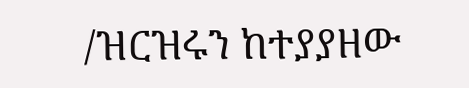/ዝርዝሩን ከተያያዘው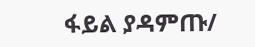ፋይል ያዳምጡ/